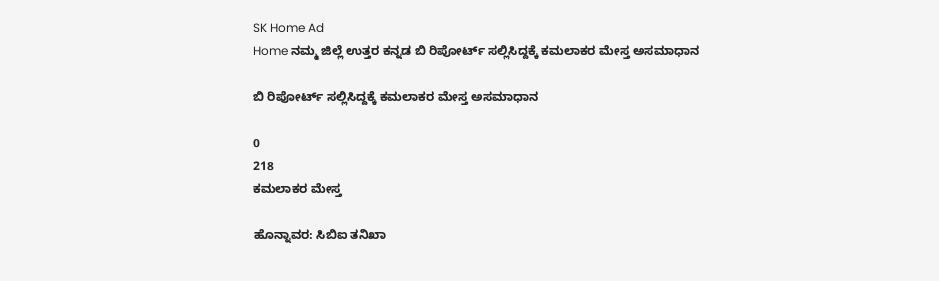SK Home Ad
Home ನಮ್ಮ ಜಿಲ್ಲೆ ಉತ್ತರ ಕನ್ನಡ ಬಿ ರಿಪೋರ್ಟ್ ಸಲ್ಲಿಸಿದ್ದಕ್ಕೆ ಕಮಲಾಕರ ಮೇಸ್ತ ಅಸಮಾಧಾನ

ಬಿ ರಿಪೋರ್ಟ್ ಸಲ್ಲಿಸಿದ್ದಕ್ಕೆ ಕಮಲಾಕರ ಮೇಸ್ತ ಅಸಮಾಧಾನ

0
218
ಕಮಲಾಕರ ಮೇಸ್ತ

ಹೊನ್ನಾವರ: ಸಿಬಿಐ ತನಿಖಾ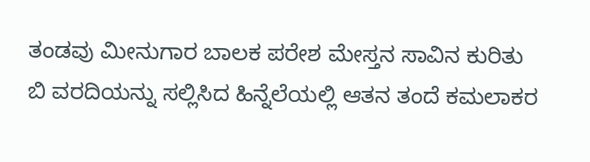ತಂಡವು ಮೀನುಗಾರ ಬಾಲಕ ಪರೇಶ ಮೇಸ್ತನ ಸಾವಿನ ಕುರಿತು ಬಿ ವರದಿಯನ್ನು ಸಲ್ಲಿಸಿದ ಹಿನ್ನೆಲೆಯಲ್ಲಿ ಆತನ ತಂದೆ ಕಮಲಾಕರ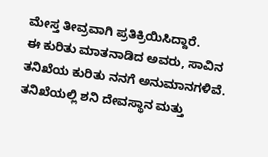ಮೇಸ್ತ ತೀವ್ರವಾಗಿ ಪ್ರತಿಕ್ರಿಯಿಸಿದ್ದಾರೆ.
ಈ ಕುರಿತು ಮಾತನಾಡಿದ ಅವರು, ಸಾವಿನ ತನಿಖೆಯ ಕುರಿತು ನನಗೆ ಅನುಮಾನಗಳಿವೆ. ತನಿಖೆಯಲ್ಲಿ ಶನಿ ದೇವಸ್ಥಾನ ಮತ್ತು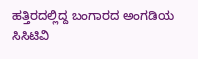ಹತ್ತಿರದಲ್ಲಿದ್ದ ಬಂಗಾರದ ಅಂಗಡಿಯ ಸಿಸಿಟಿವಿ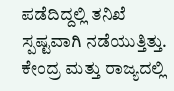ಪಡೆದಿದ್ದಲ್ಲಿ ತನಿಖೆ ಸ್ಪಷ್ಟವಾಗಿ ನಡೆಯುತ್ತಿತ್ತು. ಕೇಂದ್ರ ಮತ್ತು ರಾಜ್ಯದಲ್ಲಿ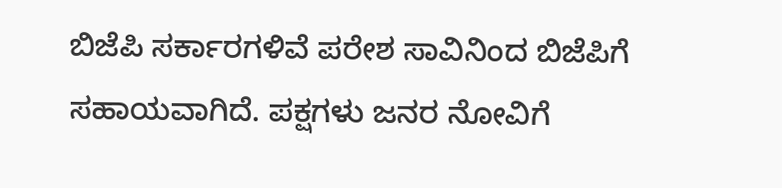ಬಿಜೆಪಿ ಸರ್ಕಾರಗಳಿವೆ ಪರೇಶ ಸಾವಿನಿಂದ ಬಿಜೆಪಿಗೆ ಸಹಾಯವಾಗಿದೆ. ಪಕ್ಷಗಳು ಜನರ ನೋವಿಗೆ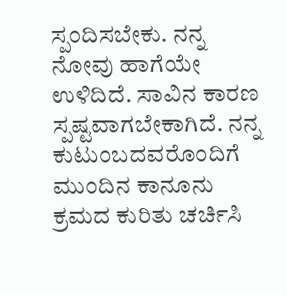ಸ್ಪಂದಿಸಬೇಕು. ನನ್ನ ನೋವು ಹಾಗೆಯೇ ಉಳಿದಿದೆ. ಸಾವಿನ ಕಾರಣ ಸ್ಪಷ್ಟವಾಗಬೇಕಾಗಿದೆ. ನನ್ನ ಕುಟುಂಬದವರೊಂದಿಗೆ ಮುಂದಿನ ಕಾನೂನು ಕ್ರಮದ ಕುರಿತು ಚರ್ಚಿಸಿ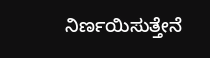ನಿರ್ಣಯಿಸುತ್ತೇನೆ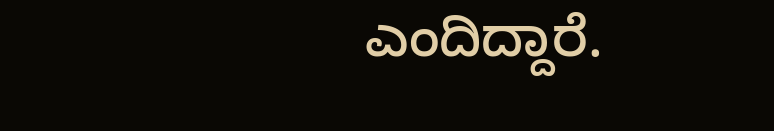ಎಂದಿದ್ದಾರೆ.